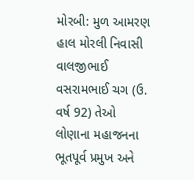મોરબી: મુળ આમરણ હાલ મોરલી નિવાસી વાલજીભાઈ વસરામભાઈ ચગ (ઉ. વર્ષ 92) તેઓ લોણાના મહાજનના ભૂતપૂર્વ પ્રમુખ અને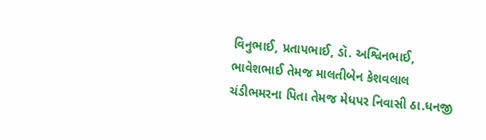વિનુભાઈ, પ્રતાપભાઈ, ડૉ. અશ્વિનભાઈ, ભાવેશભાઈ તેમજ માલતીબેન કેશવલાલ ચંડીભમરના પિતા તેમજ મેધપર નિવાસી ઠા.ધનજી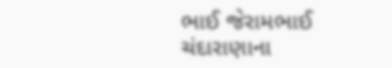ભાઈ જેરામભાઈ ચંદારાણાના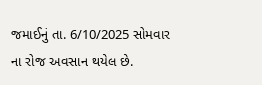જમાઈનું તા. 6/10/2025 સોમવાર ના રોજ અવસાન થયેલ છે.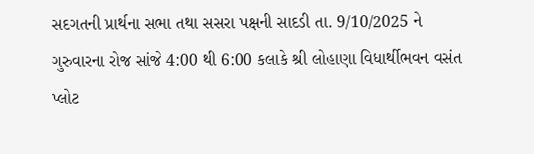સદગતની પ્રાર્થના સભા તથા સસરા પક્ષની સાદડી તા. 9/10/2025 ને ગુરુવારના રોજ સાંજે 4:00 થી 6:00 કલાકે શ્રી લોહાણા વિધાર્થીભવન વસંત પ્લોટ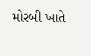મોરબી ખાતે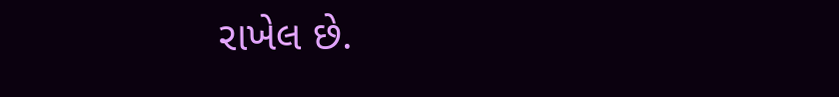રાખેલ છે.